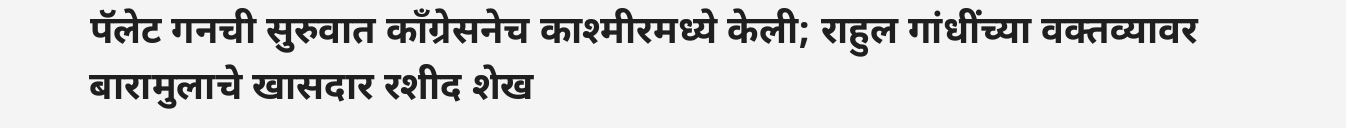पॅलेट गनची सुरुवात काँग्रेसनेच काश्मीरमध्ये केली; राहुल गांधींच्या वक्तव्यावर बारामुलाचे खासदार रशीद शेख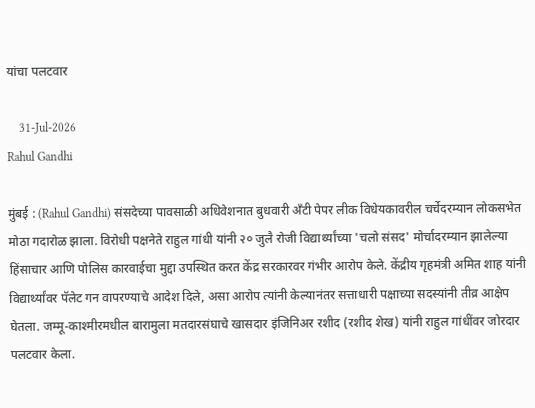यांचा पलटवार

    31-Jul-2026
Rahul Gandhi

मुंबई : (Rahul Gandhi) संसदेच्या पावसाळी अधिवेशनात बुधवारी अँटी पेपर लीक विधेयकावरील चर्चेदरम्यान लोकसभेत मोठा गदारोळ झाला. विरोधी पक्षनेते राहुल गांधी यांनी २० जुलै रोजी विद्यार्थ्यांच्या 'चलो संसद' मोर्चादरम्यान झालेल्या हिंसाचार आणि पोलिस कारवाईचा मुद्दा उपस्थित करत केंद्र सरकारवर गंभीर आरोप केले. केंद्रीय गृहमंत्री अमित शाह यांनी विद्यार्थ्यांवर पॅलेट गन वापरण्याचे आदेश दिले, असा आरोप त्यांनी केल्यानंतर सत्ताधारी पक्षाच्या सदस्यांनी तीव्र आक्षेप घेतला. जम्मू-काश्मीरमधील बारामुला मतदारसंघाचे खासदार इंजिनिअर रशीद (रशीद शेख) यांनी राहुल गांधींवर जोरदार पलटवार केला.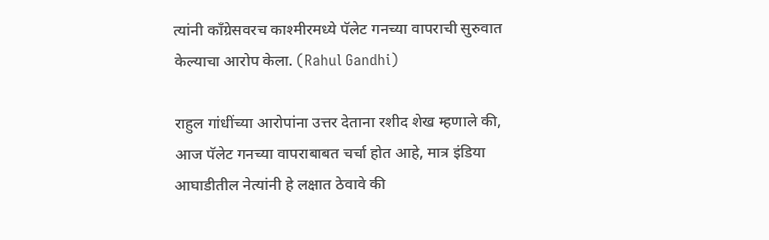त्यांनी काँग्रेसवरच काश्मीरमध्ये पॅलेट गनच्या वापराची सुरुवात केल्याचा आरोप केला. (Rahul Gandhi)

राहुल गांधींच्या आरोपांना उत्तर देताना रशीद शेख म्हणाले की, आज पॅलेट गनच्या वापराबाबत चर्चा होत आहे, मात्र इंडिया आघाडीतील नेत्यांनी हे लक्षात ठेवावे की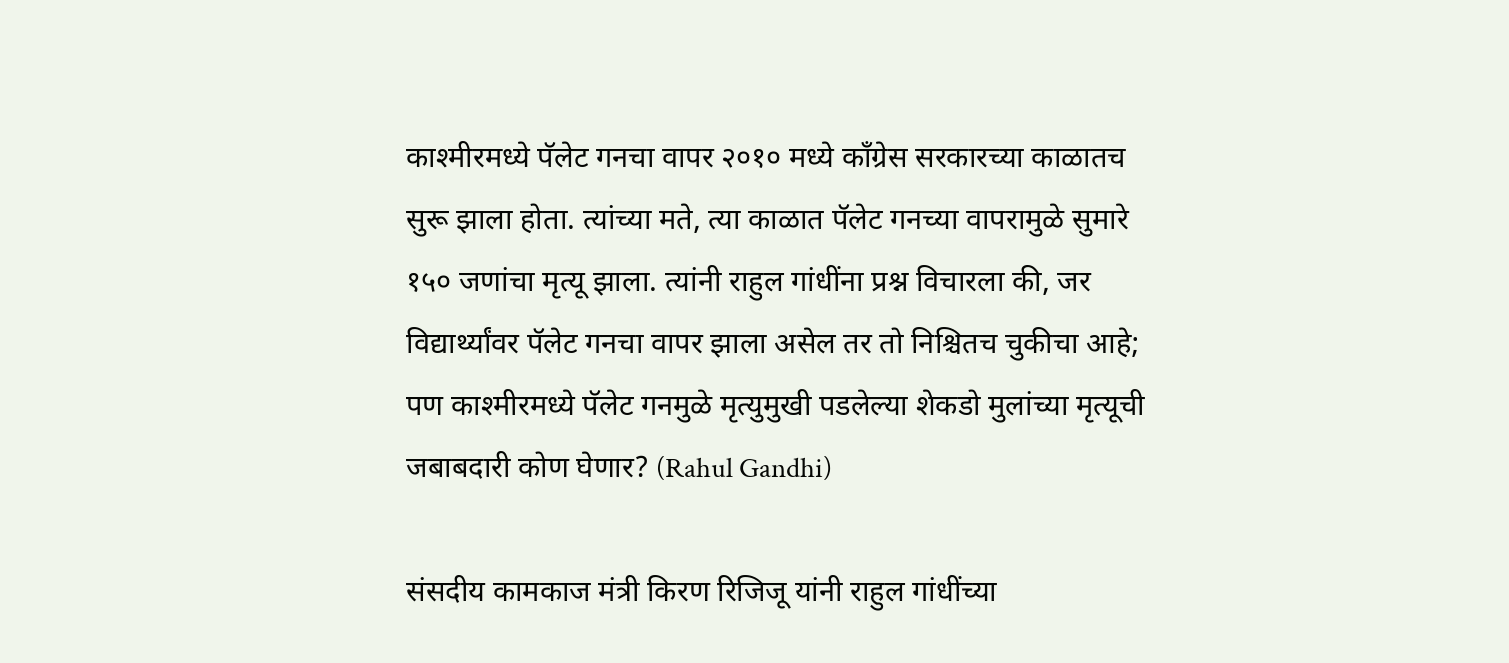काश्मीरमध्ये पॅलेट गनचा वापर २०१० मध्ये काँग्रेस सरकारच्या काळातच सुरू झाला होता. त्यांच्या मते, त्या काळात पॅलेट गनच्या वापरामुळे सुमारे १५० जणांचा मृत्यू झाला. त्यांनी राहुल गांधींना प्रश्न विचारला की, जर विद्यार्थ्यांवर पॅलेट गनचा वापर झाला असेल तर तो निश्चितच चुकीचा आहे; पण काश्मीरमध्ये पॅलेट गनमुळे मृत्युमुखी पडलेल्या शेकडो मुलांच्या मृत्यूची जबाबदारी कोण घेणार? (Rahul Gandhi)

संसदीय कामकाज मंत्री किरण रिजिजू यांनी राहुल गांधींच्या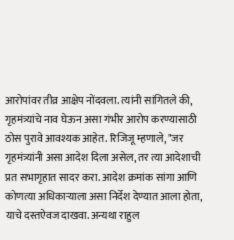आरोपांवर तीव्र आक्षेप नोंदवला. त्यांनी सांगितले की, गृहमंत्र्यांचे नाव घेऊन असा गंभीर आरोप करण्यासाठी ठोस पुरावे आवश्यक आहेत. रिजिजू म्हणाले, "जर गृहमंत्र्यांनी असा आदेश दिला असेल, तर त्या आदेशाची प्रत सभागृहात सादर करा. आदेश क्रमांक सांगा आणि कोणत्या अधिकाऱ्याला असा निर्देश देण्यात आला होता, याचे दस्तऐवज दाखवा. अन्यथा राहुल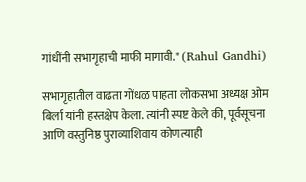गांधींनी सभागृहाची माफी मागावी." (Rahul Gandhi)

सभागृहातील वाढता गोंधळ पाहता लोकसभा अध्यक्ष ओम बिर्ला यांनी हस्तक्षेप केला. त्यांनी स्पष्ट केले की, पूर्वसूचना आणि वस्तुनिष्ठ पुराव्याशिवाय कोणत्याही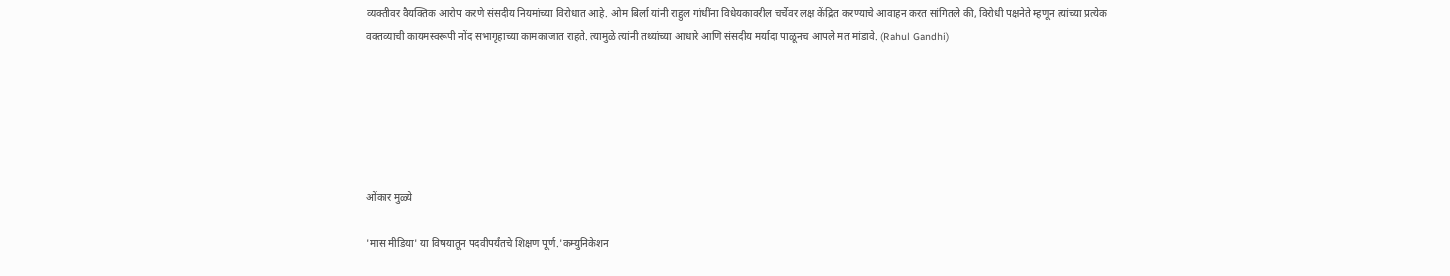व्यक्तीवर वैयक्तिक आरोप करणे संसदीय नियमांच्या विरोधात आहे. ओम बिर्ला यांनी राहुल गांधींना विधेयकावरील चर्चेवर लक्ष केंद्रित करण्याचे आवाहन करत सांगितले की, विरोधी पक्षनेते म्हणून त्यांच्या प्रत्येक वक्तव्याची कायमस्वरूपी नोंद सभागृहाच्या कामकाजात राहते. त्यामुळे त्यांनी तथ्यांच्या आधारे आणि संसदीय मर्यादा पाळूनच आपले मत मांडावे. (Rahul Gandhi)






ओंकार मुळ्ये

'मास मीडिया' या विषयातून पदवीपर्यंतचे शिक्षण पूर्ण.'कम्युनिकेशन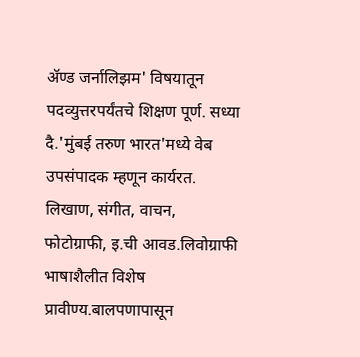ॲण्ड जर्नालिझम' विषयातून पदव्युत्तरपर्यंतचे शिक्षण पूर्ण. सध्या दै.'मुंबई तरुण भारत'मध्ये वेब उपसंपादक म्हणून कार्यरत. लिखाण, संगीत, वाचन, फोटोग्राफी, इ.ची आवड.लिवोग्राफी भाषाशैलीत विशेष प्रावीण्य.बालपणापासून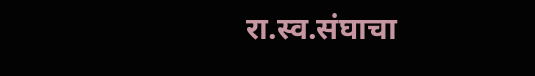रा.स्व.संघाचा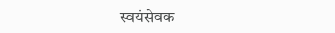स्वयंसेवक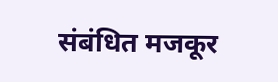संबंधित मजकूर